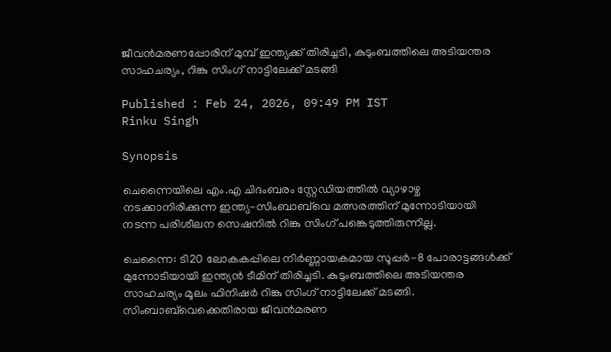ജീവൻമരണപ്പോരിന് മുമ്പ് ഇന്ത്യക്ക് തിരിച്ചടി, കുടുംബത്തിലെ അടിയന്തര സാഹചര്യം, റിങ്കു സിംഗ് നാട്ടിലേക്ക് മടങ്ങി

Published : Feb 24, 2026, 09:49 PM IST
Rinku Singh

Synopsis

ചെന്നൈയിലെ എം.എ ചിദംബരം സ്റ്റേഡിയത്തിൽ വ്യാഴാഴ്ച നടക്കാനിരിക്കുന്ന ഇന്ത്യ-സിംബാബ്‌വെ മത്സരത്തിന് മുന്നോടിയായി നടന്ന പരിശീലന സെഷനിൽ റിങ്കു സിംഗ് പങ്കെടുത്തിരുന്നില്ല.

ചെന്നൈ: ടി20 ലോകകപ്പിലെ നിർണ്ണായകമായ സൂപ്പർ-8 പോരാട്ടങ്ങൾക്ക് മുന്നോടിയായി ഇന്ത്യൻ ടീമിന് തിരിച്ചടി. കുടുംബത്തിലെ അടിയന്തര സാഹചര്യം മൂലം ഫിനിഷര്‍ റിങ്കു സിംഗ് നാട്ടിലേക്ക് മടങ്ങി. സിംബാബ്‌വെക്കെതിരായ ജീവൻമരണ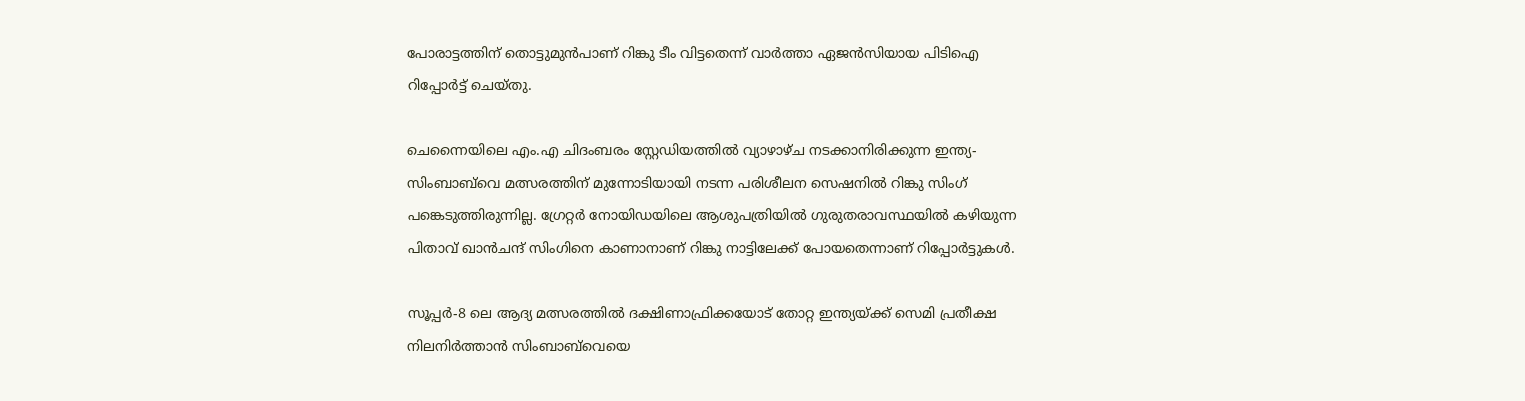പോരാട്ടത്തിന് തൊട്ടുമുൻപാണ് റിങ്കു ടീം വിട്ടതെന്ന് വാര്‍ത്താ ഏജന്‍സിയായ പിടിഐ റിപ്പോര്‍ട്ട് ചെയ്തു.

ചെന്നൈയിലെ എം.എ ചിദംബരം സ്റ്റേഡിയത്തിൽ വ്യാഴാഴ്ച നടക്കാനിരിക്കുന്ന ഇന്ത്യ-സിംബാബ്‌വെ മത്സരത്തിന് മുന്നോടിയായി നടന്ന പരിശീലന സെഷനിൽ റിങ്കു സിംഗ് പങ്കെടുത്തിരുന്നില്ല. ഗ്രേറ്റർ നോയിഡയിലെ ആശുപത്രിയിൽ ഗുരുതരാവസ്ഥയിൽ കഴിയുന്ന പിതാവ് ഖാൻചന്ദ് സിംഗിനെ കാണാനാണ് റിങ്കു നാട്ടിലേക്ക് പോയതെന്നാണ് റിപ്പോർട്ടുകൾ.

സൂപ്പർ-8 ലെ ആദ്യ മത്സരത്തിൽ ദക്ഷിണാഫ്രിക്കയോട് തോറ്റ ഇന്ത്യയ്ക്ക് സെമി പ്രതീക്ഷ നിലനിർത്താൻ സിംബാബ്‌വെയെ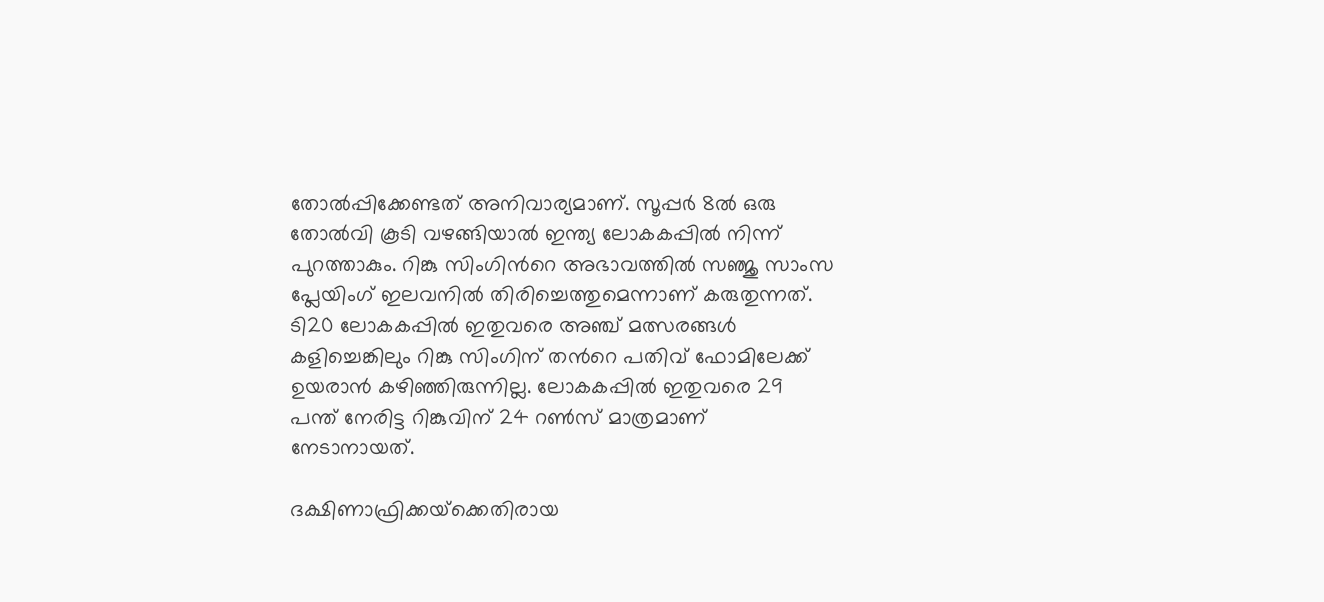തോൽപ്പിക്കേണ്ടത് അനിവാര്യമാണ്. സൂപ്പര്‍ 8ല്‍ ഒരു തോൽവി കൂടി വഴങ്ങിയാൽ ഇന്ത്യ ലോകകപ്പിൽ നിന്ന് പുറത്താകും. റിങ്കു സിംഗിന്‍റെ അഭാവത്തിൽ സഞ്ജു സാംസ പ്ലേയിംഗ് ഇലവനില്‍ തിരിച്ചെത്തുമെന്നാണ് കരുതുന്നത്. ടി20 ലോകകപ്പിൽ ഇതുവരെ അഞ്ച് മത്സരങ്ങൾ കളിച്ചെങ്കിലും റിങ്കു സിംഗിന് തന്‍റെ പതിവ് ഫോമിലേക്ക് ഉയരാൻ കഴിഞ്ഞിരുന്നില്ല. ലോകകപ്പില്‍ ഇതുവരെ 29 പന്ത് നേരിട്ട റിങ്കുവിന് 24 റണ്‍സ് മാത്രമാണ് നേടാനായത്.

ദക്ഷിണാഫ്രിക്കയ്‌ക്കെതിരായ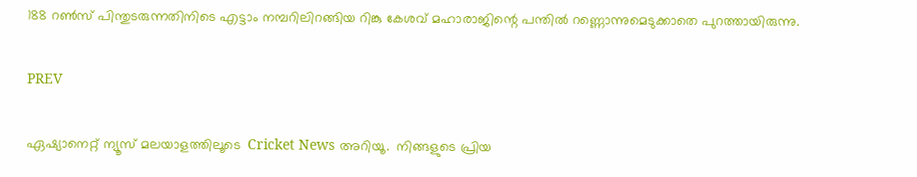188 റൺസ് പിന്തുടരുന്നതിനിടെ എട്ടാം നമ്പറിലിറങ്ങിയ റിങ്കു കേശവ് മഹാരാജിന്റെ പന്തിൽ റണ്ണൊന്നുമെടുക്കാതെ പുറത്തായിരുന്നു.

PREV

ഏഷ്യാനെറ്റ് ന്യൂസ് മലയാളത്തിലൂടെ  Cricket News അറിയൂ.  നിങ്ങളുടെ പ്രിയ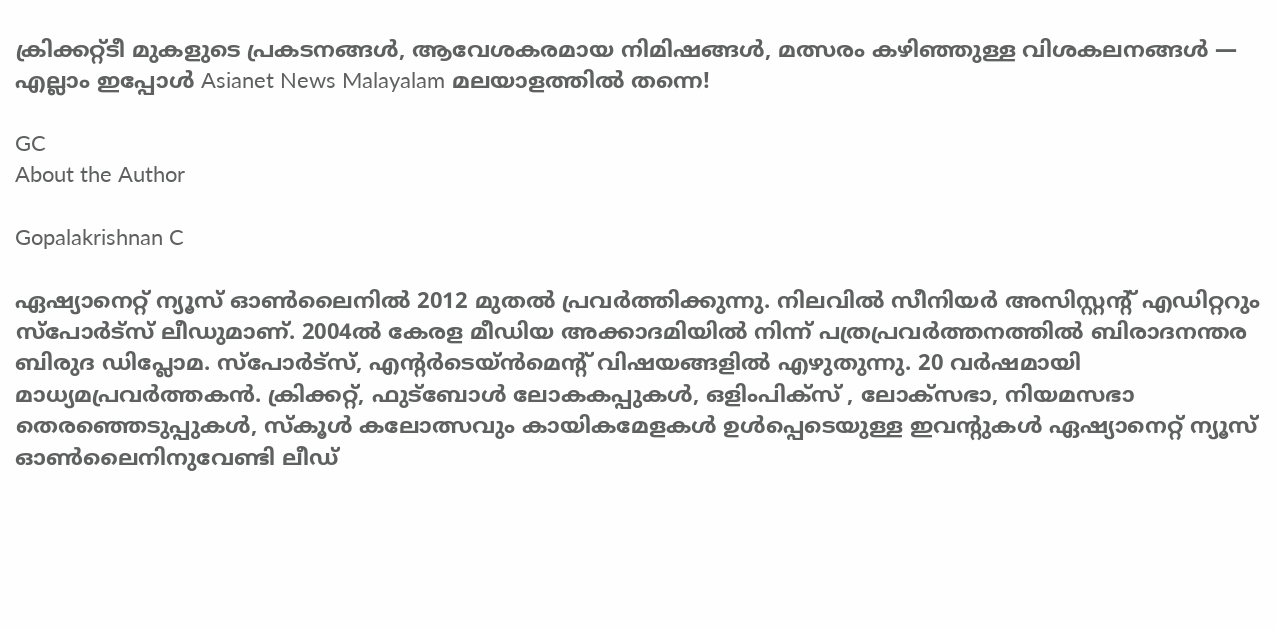ക്രിക്കറ്റ്ടീ മുകളുടെ പ്രകടനങ്ങൾ, ആവേശകരമായ നിമിഷങ്ങൾ, മത്സരം കഴിഞ്ഞുള്ള വിശകലനങ്ങൾ — എല്ലാം ഇപ്പോൾ Asianet News Malayalam മലയാളത്തിൽ തന്നെ!

GC
About the Author

Gopalakrishnan C

ഏഷ്യാനെറ്റ് ന്യൂസ് ഓണ്‍ലൈനില്‍ 2012 മുതല്‍ പ്രവര്‍ത്തിക്കുന്നു. നിലവില്‍ സീനിയര്‍ അസിസ്റ്റന്‍റ് എഡിറ്ററും സ്പോർട്സ് ലീഡുമാണ്. 2004ൽ കേരള മീഡിയ അക്കാദമിയില്‍ നിന്ന് പത്രപ്രവര്‍ത്തനത്തില്‍ ബിരാദനന്തര ബിരുദ ഡിപ്ലോമ. സ്പോര്‍ട്സ്, എന്‍റര്‍ടെയ്ൻമെന്‍റ് വിഷയങ്ങളില്‍ എഴുതുന്നു. 20 വര്‍ഷമായി മാധ്യമപ്രവര്‍ത്തകൻ. ക്രിക്കറ്റ്, ഫുട്ബോള്‍ ലോകകപ്പുകൾ, ഒളിംപിക്സ് , ലോക്സഭാ, നിയമസഭാ തെരഞ്ഞെടുപ്പുകള്‍, സ്കൂള്‍ കലോത്സവും കായികമേളകള്‍ ഉള്‍പ്പെടെയുള്ള ഇവന്‍റുകള്‍ ഏഷ്യാനെറ്റ് ന്യൂസ് ഓണ്‍ലൈനിനുവേണ്ടി ലീഡ്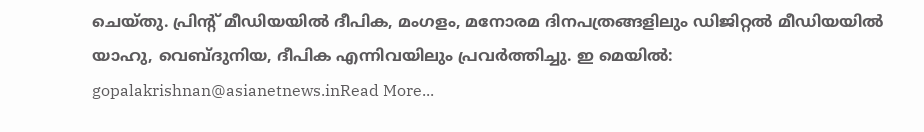ചെയ്തു. പ്രിന്‍റ് മീഡിയയില്‍ ദീപിക, മംഗളം, മനോരമ ദിനപത്രങ്ങളിലും ഡിജിറ്റൽ മീഡിയയില്‍ യാഹു, വെബ്ദുനിയ, ദീപിക എന്നിവയിലും പ്രവര്‍ത്തിച്ചു. ഇ മെയില്‍: gopalakrishnan@asianetnews.inRead More...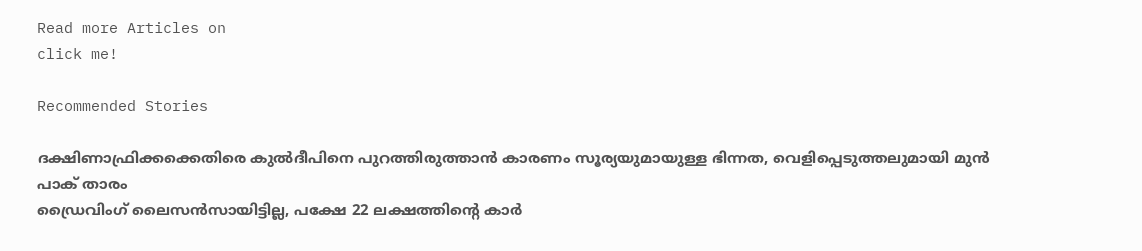Read more Articles on
click me!

Recommended Stories

ദക്ഷിണാഫ്രിക്കക്കെതിരെ കുല്‍ദീപിനെ പുറത്തിരുത്താൻ കാരണം സൂര്യയുമായുള്ള ഭിന്നത, വെളിപ്പെടുത്തലുമായി മുന്‍ പാക് താരം
ഡ്രൈവിംഗ് ലൈസൻസായിട്ടില്ല, പക്ഷേ 22 ലക്ഷത്തിന്‍റെ കാർ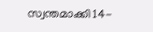സ്വന്തമാക്കി 14-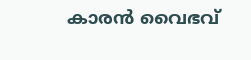കാരൻ വൈഭവ്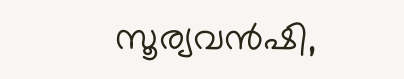സൂര്യവന്‍ഷി,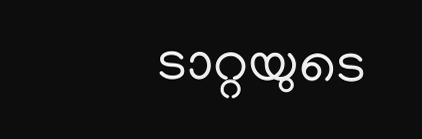ടാറ്റയുടെ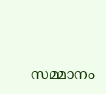സമ്മാനം